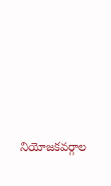నియోజకవర్గాల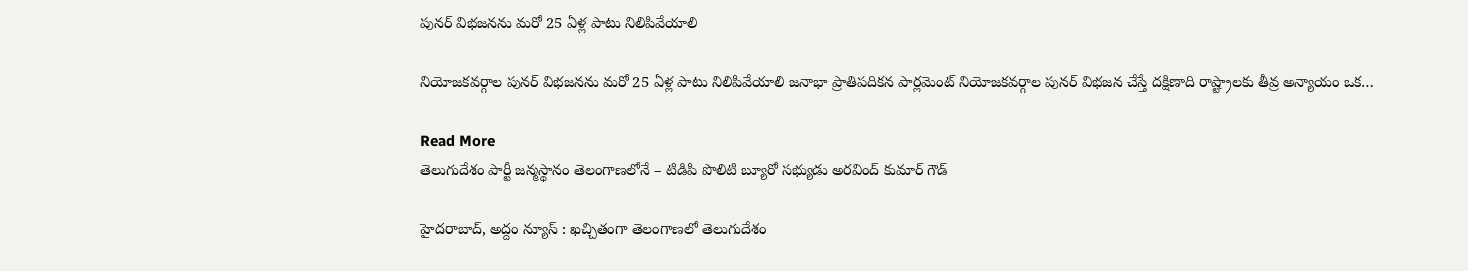పునర్ విభజనను మరో 25 ఏళ్ల పాటు నిలిపివేయాలి

నియోజకవర్గాల పునర్ విభజనను మరో 25 ఏళ్ల పాటు నిలిపివేయాలి జనాభా ప్రాతిపదికన పార్లమెంట్ నియోజకవర్గాల పునర్ విభజన చేస్తే దక్షిణాది రాష్ట్రాలకు తీవ్ర అన్యాయం ఒక…

Read More
తెలుగుదేశం పార్టీ జన్మస్థానం తెలంగాణలోనే – టిడిపి పొలిటి బ్యూరో సభ్యుడు అరవింద్ కుమార్ గౌడ్

హైదరాబాద్, అద్దం న్యూస్ : ఖచ్చితంగా తెలంగాణలో తెలుగుదేశం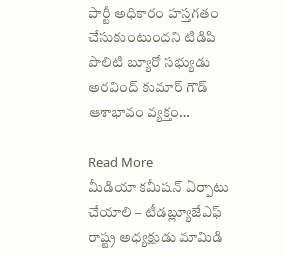పార్టీ అధికారం హస్తగతం చేసుకుంటుందని టిడిపి పొలిటి బ్యూరో సభ్యుడు అరవింద్ కుమార్ గౌడ్ ఆశాభావం వ్యక్తం…

Read More
మీడియా కమీషన్ ఏర్పాటు చేయాలి – టీడబ్ల్యూజేఎఫ్ రాష్ట్ర అధ్యక్షుడు మామిడి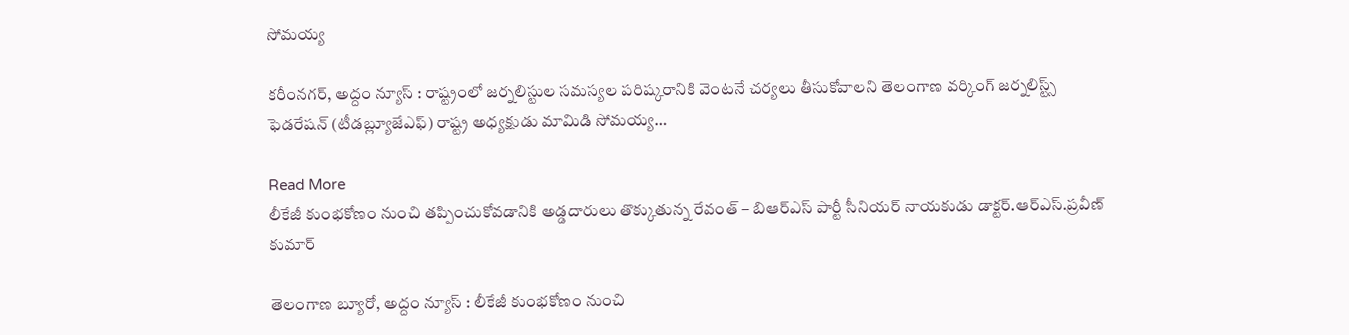సోమయ్య

కరీంనగర్, అద్దం న్యూస్ : రాష్ట్రంలో జర్నలిస్టుల సమస్యల పరిష్కరానికి వెంటనే చర్యలు తీసుకోవాలని తెలంగాణ వర్కింగ్ జర్నలిస్ట్స్ ఫెడరేషన్ (టీడబ్ల్యూజేఎఫ్) రాష్ట్ర అధ్యక్షుడు మామిడి సోమయ్య…

Read More
లీకేజీ కుంభకోణం నుంచి తప్పించుకోవడానికి అడ్డదారులు తొక్కుతున్న రేవంత్ – బిఆర్ఎస్ పార్టీ సీనియ‌ర్ నాయ‌కుడు డాక్ట‌ర్‌.ఆర్ఎస్‌.ప్ర‌వీణ్ కుమార్‌

తెలంగాణ బ్యూరో, అద్దం న్యూస్ : లీకేజీ కుంభకోణం నుంచి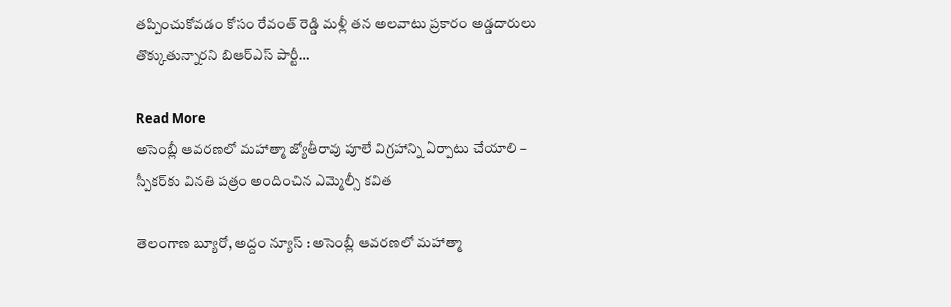తప్పించుకోవడం కోసం రేవంత్ రెడ్డి మళ్లీ తన అలవాటు ప్రకారం అడ్డదారులు తొక్కుతున్నారని బిఆర్ఎస్ పార్టీ…

Read More
అసెంబ్లీ ఆవరణలో మహాత్మా జ్యోతీరావు పూలే విగ్రహాన్ని ఏర్పాటు చేయాలి – స్పీక‌ర్‌కు వినతి పత్రం అందించిన ఎమ్మెల్సీ కవిత

తెలంగాణ బ్యూరో, అద్దం న్యూస్ : అసెంబ్లీ ఆవరణలో మహాత్మా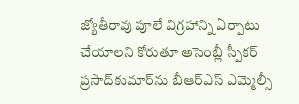జ్యోతీరావు పూలే విగ్రహాన్ని ఏర్పాటు చేయాలని కోరుతూ అసెంబ్లీ స్పీక‌ర్ ప్ర‌సాద్‌కుమార్‌ను బీఆర్ఎస్ ఎమ్మెల్సీ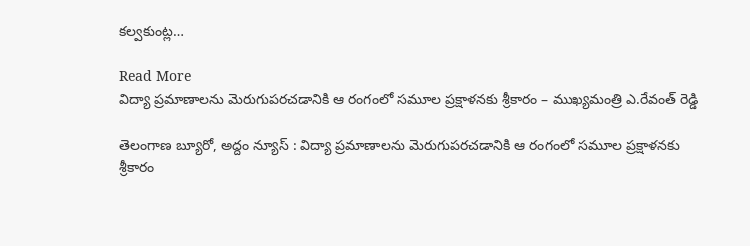కల్వకుంట్ల…

Read More
విద్యా ప్రమాణాలను మెరుగుపరచడానికి ఆ రంగంలో సమూల ప్రక్షాళనకు శ్రీకారం – ముఖ్యమంత్రి ఎ.రేవంత్ రెడ్డి

తెలంగాణ బ్యూరో, అద్దం న్యూస్ : విద్యా ప్రమాణాలను మెరుగుపరచడానికి ఆ రంగంలో సమూల ప్రక్షాళనకు శ్రీకారం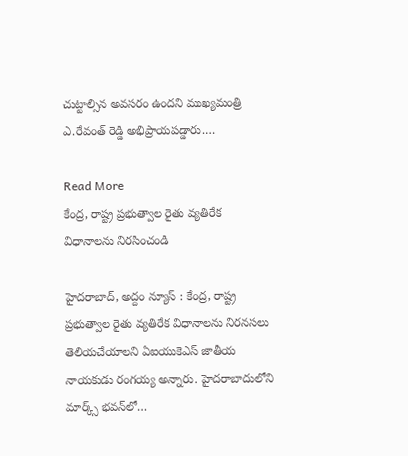చుట్టాల్సిన అవసరం ఉందని ముఖ్యమంత్రి ఎ.రేవంత్ రెడ్డి అభిప్రాయపడ్డారు.…

Read More
కేంద్ర, రాష్ట్ర ప్రభుత్వాల రైతు వ్యతిరేక విధానాలను నిరసించండి

హైదరాబాద్, అద్దం న్యూస్ : కేంద్ర, రాష్ట్ర ప్రభుత్వాల రైతు వ్యతిరేక విధానాలను నిర‌న‌స‌లు తెలియ‌చేయాల‌ని ఏఐయుకెఎస్ జాతీయ నాయ‌కుడు రంగ‌య్య అన్నారు. హైదరాబాదులోని మార్క్స్ భవన్‌లో…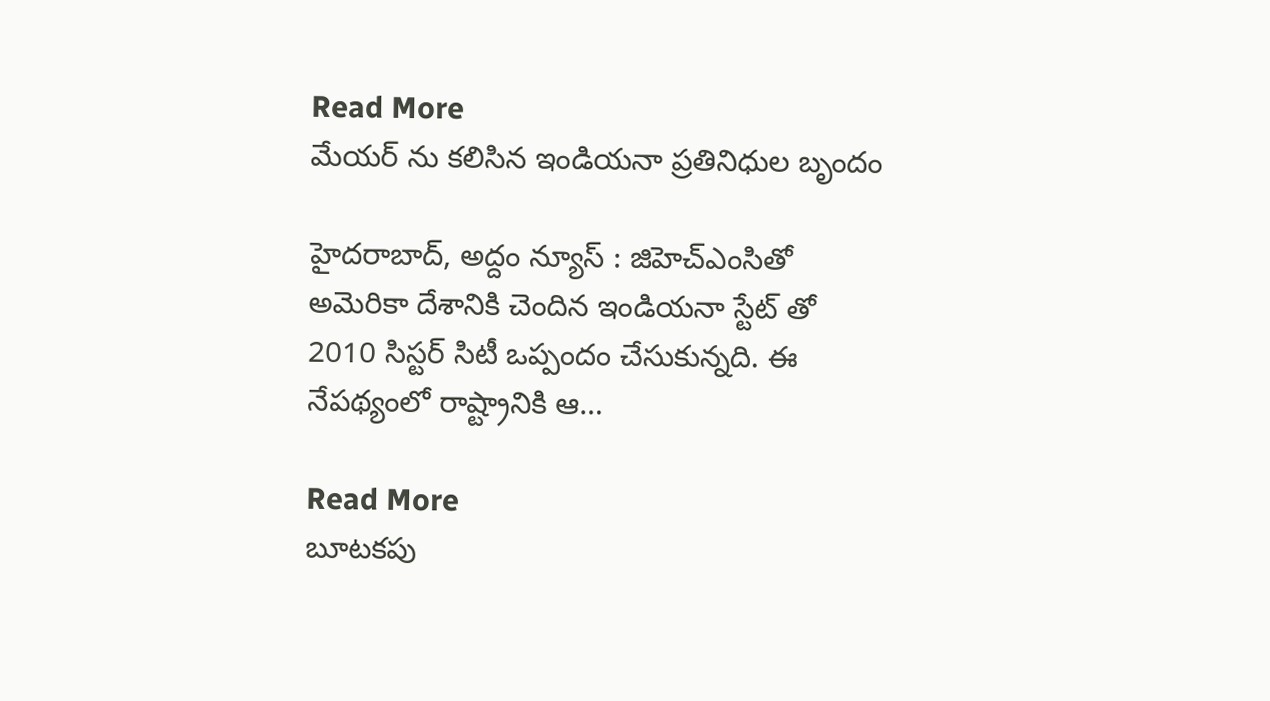Read More
మేయర్ ను కలిసిన ఇండియనా ప్రతినిధుల బృందం

హైదరాబాద్, అద్దం న్యూస్ : జిహెచ్ఎంసితో అమెరికా దేశానికి చెందిన ఇండియనా స్టేట్ తో 2010 సిస్టర్ సిటీ ఒప్పందం చేసుకున్నది. ఈ నేపథ్యంలో రాష్ట్రానికి ఆ…

Read More
బూటకపు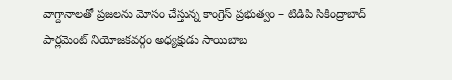వాగ్దానాల‌తో ప్ర‌జ‌ల‌ను మోసం చేస్తున్న కాంగ్రెస్ ప్ర‌భుత్వం – టిడిపి సికింద్రాబాద్ పార్ల‌మెంట్ నియోజ‌క‌వ‌ర్గం అధ్య‌క్షుడు సాయిబాబ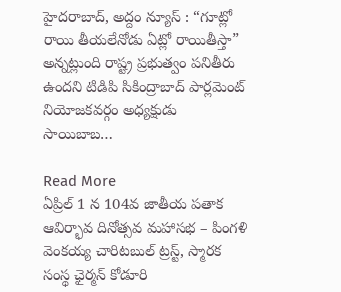హైదరాబాద్, అద్దం న్యూస్ : “గూట్లో రాయి తీయలేనోడు ఏట్లో రాయితీస్తా” అన్నట్లుంది రాష్ట్ర ప్రభుత్వం పనితీరు ఉంద‌ని టిడిపి సికింద్రాబాద్ పార్ల‌మెంట్ నియోజ‌క‌వ‌ర్గం అధ్య‌క్షుడు సాయిబాబ…

Read More
ఏప్రిల్ 1 న 104వ జాతీయ ప‌తాక ఆవిర్భావ దినోత్స‌వ మ‌హాస‌భ – పింగ‌ళి వెంక‌య్య చారిట‌బుల్ ట్ర‌స్ట్‌, స్మార‌క సంస్థ ఛైర్మ‌న్ కోడూరి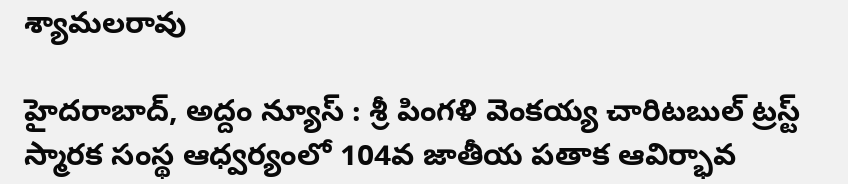శ్యామ‌ల‌రావు

హైదరాబాద్, అద్దం న్యూస్ : శ్రీ పింగ‌ళి వెంక‌య్య చారిట‌బుల్ ట్ర‌స్ట్ స్మార‌క సంస్థ ఆధ్వ‌ర్యంలో 104వ జాతీయ ప‌తాక ఆవిర్భావ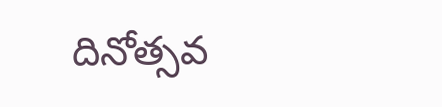దినోత్స‌వ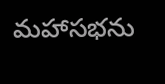మ‌హాస‌భ‌ను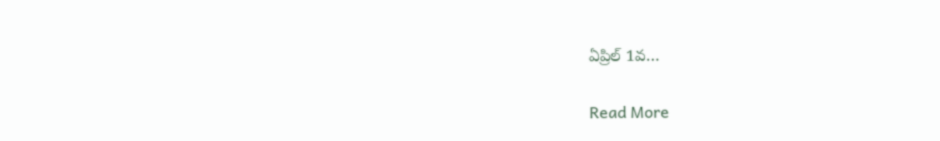ఏప్రిల్ 1వ…

Read More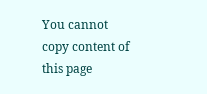You cannot copy content of this page